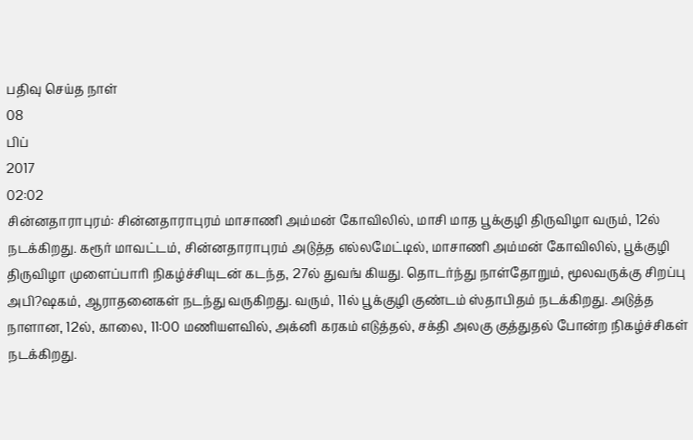பதிவு செய்த நாள்
08
பிப்
2017
02:02
சின்னதாராபுரம்: சின்னதாராபுரம் மாசாணி அம்மன் கோவிலில், மாசி மாத பூக்குழி திருவிழா வரும், 12ல் நடக்கிறது. கரூர் மாவட்டம், சின்னதாராபுரம் அடுத்த எல்லமேட்டில், மாசாணி அம்மன் கோவிலில், பூக்குழி திருவிழா முளைப்பாரி நிகழ்ச்சியுடன் கடந்த, 27ல் துவங் கியது. தொடர்ந்து நாள்தோறும், மூலவருக்கு சிறப்பு அபி?ஷகம், ஆராதனைகள் நடந்து வருகிறது. வரும், 11ல் பூக்குழி குண்டம் ஸ்தாபிதம் நடக்கிறது. அடுத்த நாளான, 12ல், காலை, 11:00 மணியளவில், அக்னி கரகம் எடுத்தல், சக்தி அலகு குத்துதல் போன்ற நிகழ்ச்சிகள் நடக்கிறது.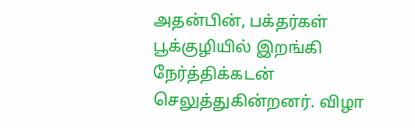அதன்பின், பக்தர்கள் பூக்குழியில் இறங்கி நேர்த்திக்கடன் செலுத்துகின்றனர். விழா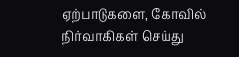ஏற்பாடுகளை, கோவில் நிர்வாகிகள் செய்து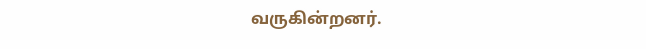வருகின்றனர்.